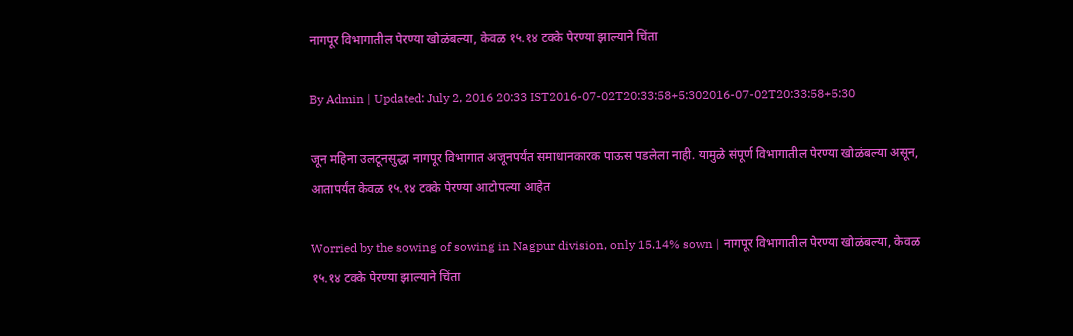नागपूर विभागातील पेरण्या खोळंबल्या, केवळ १५.१४ टक्के पेरण्या झाल्याने चिंता

By Admin | Updated: July 2, 2016 20:33 IST2016-07-02T20:33:58+5:302016-07-02T20:33:58+5:30

जून महिना उलटूनसुद्धा नागपूर विभागात अजूनपर्यंत समाधानकारक पाऊस पडलेला नाही. यामुळे संपूर्ण विभागातील पेरण्या खोळंबल्या असून, आतापर्यंत केवळ १५.१४ टक्के पेरण्या आटोपल्या आहेत

Worried by the sowing of sowing in Nagpur division, only 15.14% sown | नागपूर विभागातील पेरण्या खोळंबल्या, केवळ १५.१४ टक्के पेरण्या झाल्याने चिंता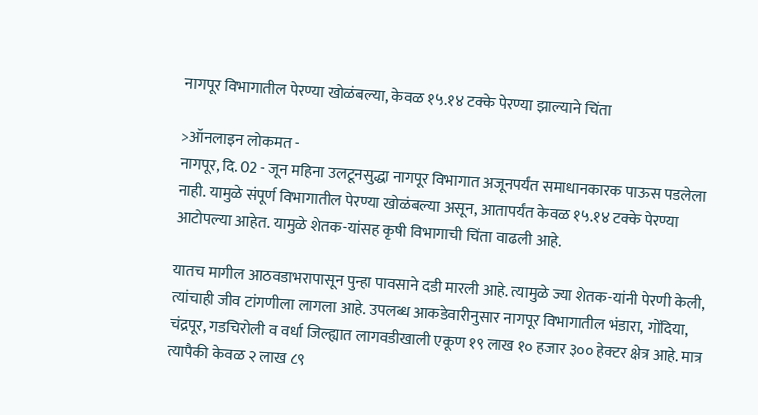नागपूर विभागातील पेरण्या खोळंबल्या, केवळ १५.१४ टक्के पेरण्या झाल्याने चिंता

>ऑनलाइन लोकमत -
नागपूर, दि. 02 - जून महिना उलटूनसुद्धा नागपूर विभागात अजूनपर्यंत समाधानकारक पाऊस पडलेला नाही. यामुळे संपूर्ण विभागातील पेरण्या खोळंबल्या असून, आतापर्यंत केवळ १५.१४ टक्के पेरण्या आटोपल्या आहेत. यामुळे शेतक-यांसह कृषी विभागाची चिंता वाढली आहे.

यातच मागील आठवडाभरापासून पुन्हा पावसाने दडी मारली आहे. त्यामुळे ज्या शेतक-यांनी पेरणी केली, त्यांचाही जीव टांगणीला लागला आहे. उपलब्ध आकडेवारीनुसार नागपूर विभागातील भंडारा, गोंदिया, चंद्रपूर, गडचिरोली व वर्धा जिल्ह्यात लागवडीखाली एकूण १९ लाख १० हजार ३०० हेक्टर क्षेत्र आहे. मात्र त्यापैकी केवळ २ लाख ८९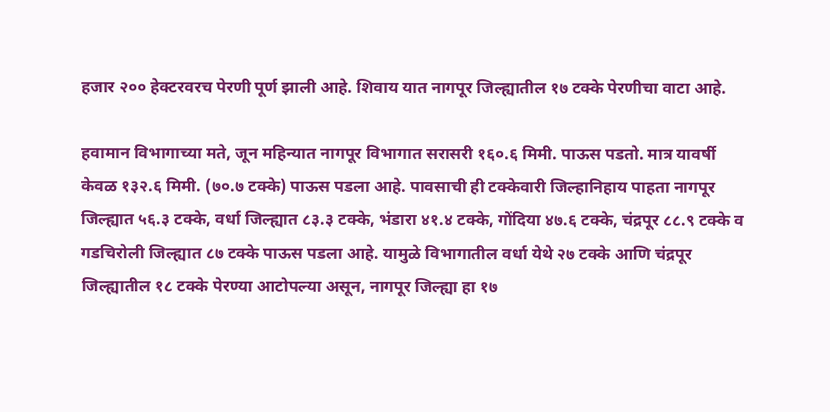हजार २०० हेक्टरवरच पेरणी पूर्ण झाली आहे. शिवाय यात नागपूर जिल्ह्यातील १७ टक्के पेरणीचा वाटा आहे.

हवामान विभागाच्या मते, जून महिन्यात नागपूर विभागात सरासरी १६०.६ मिमी. पाऊस पडतो. मात्र यावर्षी केवळ १३२.६ मिमी. (७०.७ टक्के) पाऊस पडला आहे. पावसाची ही टक्केवारी जिल्हानिहाय पाहता नागपूर जिल्ह्यात ५६.३ टक्के, वर्धा जिल्ह्यात ८३.३ टक्के, भंडारा ४१.४ टक्के, गोंदिया ४७.६ टक्के, चंद्रपूर ८८.९ टक्के व गडचिरोली जिल्ह्यात ८७ टक्के पाऊस पडला आहे. यामुळे विभागातील वर्धा येथे २७ टक्के आणि चंद्रपूर जिल्ह्यातील १८ टक्के पेरण्या आटोपल्या असून, नागपूर जिल्ह्या हा १७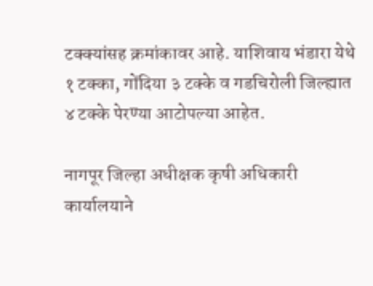टक्क्यांसह क्रमांकावर आहे. याशिवाय भंडारा येथे १ टक्का, गोंदिया ३ टक्के व गडचिरोली जिल्ह्यात ४ टक्के पेरण्या आटोपल्या आहेत.

नागपूर जिल्हा अधीक्षक कृषी अधिकारी कार्यालयाने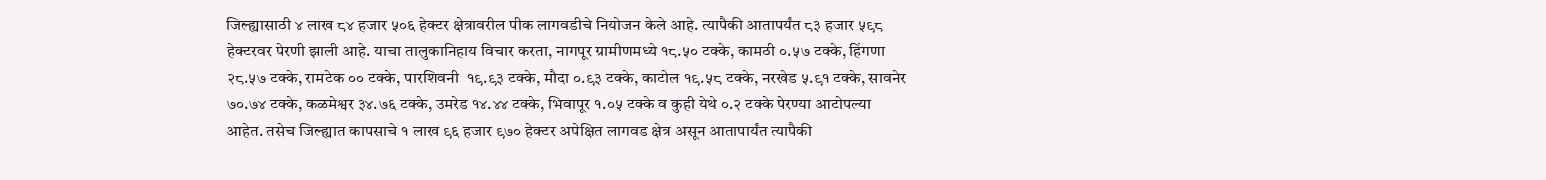जिल्ह्यासाठी ४ लाख ८४ हजार ५०६ हेक्टर क्षेत्रावरील पीक लागवडीचे नियोजन केले आहे. त्यापैकी आतापर्यंत ८३ हजार ५९८ हेक्टरवर पेरणी झाली आहे. याचा तालुकानिहाय विचार करता, नागपूर ग्रामीणमध्ये १८.५० टक्के, कामठी ०.५७ टक्के, हिंगणा २८.५७ टक्के, रामटेक ०० टक्के, पारशिवनी  १९.९३ टक्के, मौदा ०.९३ टक्के, काटोल १९.५८ टक्के, नरखेड ५.९१ टक्के, सावनेर ७०.७४ टक्के, कळमेश्वर ३४.७६ टक्के, उमरेड १४.४४ टक्के, भिवापूर १.०५ टक्के व कुही येथे ०.२ टक्के पेरण्या आटोपल्या आहेत. तसेच जिल्ह्यात कापसाचे १ लाख ९६ हजार ९७० हेक्टर अपेक्षित लागवड क्षेत्र असून आतापार्यंत त्यापैकी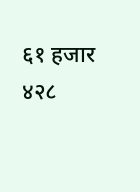६१ हजार ४२८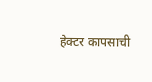हेक्टर कापसाची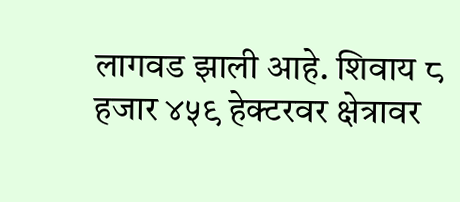लागवड झाली आहे. शिवाय ८ हजार ४५९ हेक्टरवर क्षेत्रावर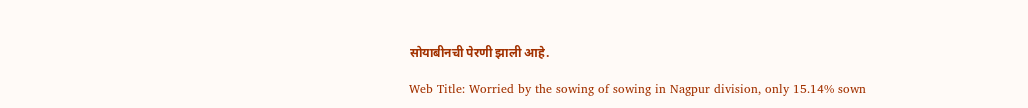सोयाबीनची पेरणी झाली आहे.

Web Title: Worried by the sowing of sowing in Nagpur division, only 15.14% sown